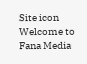Site icon Welcome to Fana Media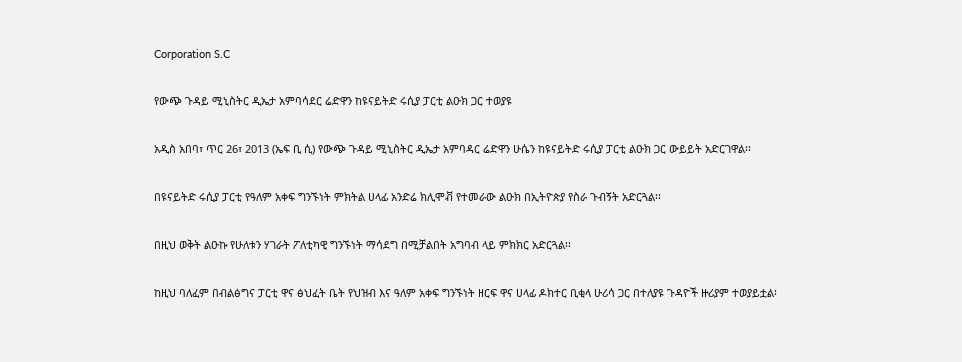Corporation S.C

የውጭ ጉዳይ ሚኒስትር ዲኤታ አምባሳደር ሬድዋን ከዩናይትድ ሩሲያ ፓርቲ ልዑክ ጋር ተወያዩ

አዲስ አበባ፣ ጥር 26፣ 2013 (ኤፍ ቢ ሲ) የውጭ ጉዳይ ሚኒስትር ዲኤታ አምባዳር ሬድዋን ሁሴን ከዩናይትድ ሩሲያ ፓርቲ ልዑክ ጋር ውይይት አድርገዋል፡፡

በዩናይትድ ሩሲያ ፓርቲ የዓለም አቀፍ ግንኙነት ምክትል ሀላፊ አንድሬ ክሊሞቭ የተመራው ልዑክ በኢትዮጵያ የስራ ጉብኝት አድርጓል፡፡

በዚህ ወቅት ልዑኩ የሁለቱን ሃገራት ፖለቲካዊ ግንኙነት ማሳደግ በሚቻልበት አግባብ ላይ ምክክር አድርጓል፡፡

ከዚህ ባለፈም በብልፅግና ፓርቲ ዋና ፅህፈት ቤት የህዝብ እና ዓለም አቀፍ ግንኙነት ዘርፍ ዋና ሀላፊ ዶክተር ቢቂላ ሁሪሳ ጋር በተለያዩ ጉዳዮች ዙሪያም ተወያይቷል፡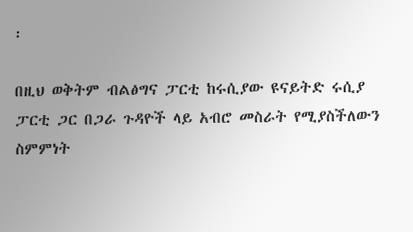፡

በዚህ ወቅትም ብልፅግና ፓርቲ ከሩሲያው ዩናይትድ ሩሲያ ፓርቲ ጋር በጋራ ጉዳዮች ላይ አብሮ መስራት የሚያስችለውን ስምምነት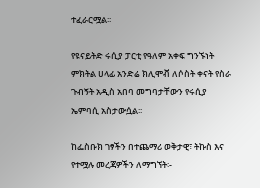ተፈራርሟል፡፡

የዩናይትድ ሩሲያ ፓርቲ የዓለም አቀፍ ግንኙነት ምክትል ሀላፊ አንድሬ ክሊሞቭ ለሶስት ቀናት የስራ ጉብኝት አዲስ አበባ መግባታቸውን የሩሲያ ኤምባሲ አስታውሷል፡፡

ከፌስቡክ ገፃችን በተጨማሪ ወቅታዊ፣ ትኩስ እና የተሟሉ መረጃዎችን ለማግኘት፡-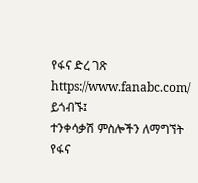የፋና ድረ ገጽ https://www.fanabc.com/ ይጎብኙ፤
ተንቀሳቃሽ ምስሎችን ለማግኘት የፋና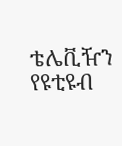ቴሌቪዥን የዩቲዩብ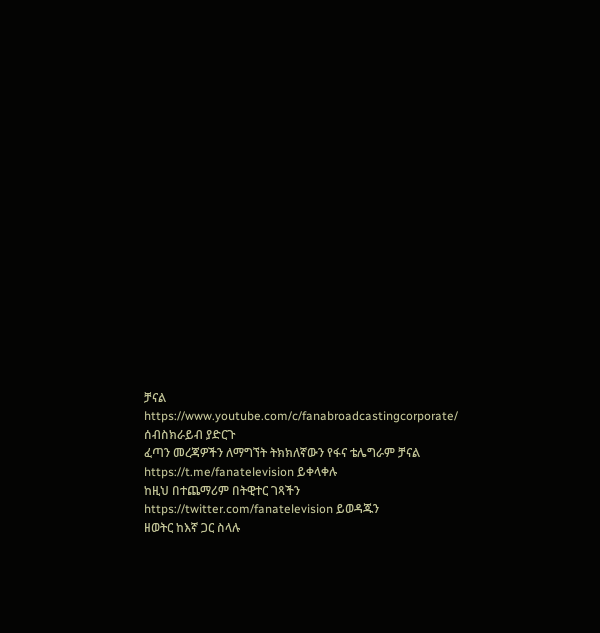ቻናል https://www.youtube.com/c/fanabroadcastingcorporate/ ሰብስክራይብ ያድርጉ
ፈጣን መረጃዎችን ለማግኘት ትክክለኛውን የፋና ቴሌግራም ቻናል https://t.me/fanatelevision ይቀላቀሉ
ከዚህ በተጨማሪም በትዊተር ገጻችን https://twitter.com/fanatelevision ይወዳጁን
ዘወትር ከእኛ ጋር ስላሉ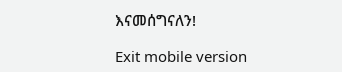እናመሰግናለን!

Exit mobile version